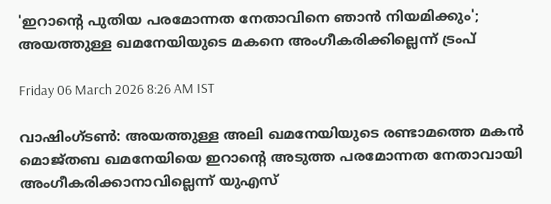'ഇറാന്റെ പുതിയ പരമോന്നത നേതാവിനെ ഞാൻ നിയമിക്കും'; അയത്തുള്ള ഖമനേയിയുടെ മകനെ അംഗീകരിക്കില്ലെന്ന് ട്രംപ്

Friday 06 March 2026 8:26 AM IST

വാഷിംഗ്‌ടൺ: അയത്തുള്ള അലി ഖമനേയിയുടെ രണ്ടാമത്തെ‌ മകൻ മൊജ്‌തബ ഖമനേയിയെ ഇറാന്റെ അടുത്ത പരമോന്നത നേതാവായി അംഗീകരിക്കാനാവില്ലെന്ന് യുഎസ്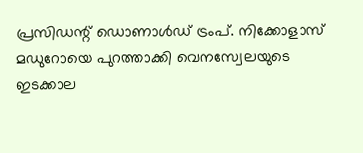പ്രസിഡന്റ് ഡൊണാൾഡ് ട്രംപ്. നിക്കോളാസ് മഡുറോയെ പുറത്താക്കി വെനസ്വേലയുടെ ഇടക്കാല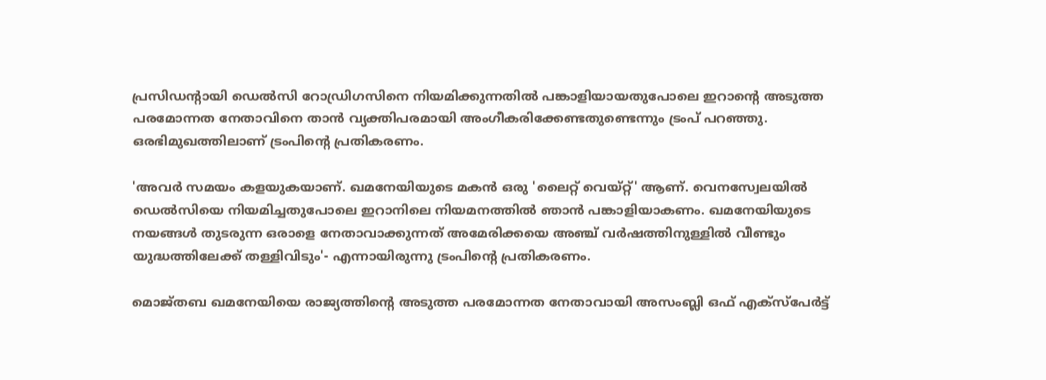പ്രസിഡന്റായി ഡെൽസി റോഡ്രിഗസിനെ നിയമിക്കുന്നതിൽ പങ്കാളിയായതുപോലെ ഇറാന്റെ അടുത്ത പരമോന്നത നേതാവിനെ താൻ വ്യക്തിപരമായി അംഗീകരിക്കേണ്ടതുണ്ടെന്നും ട്രംപ് പറഞ്ഞു. ഒരഭിമുഖത്തിലാണ് ട്രംപിന്റെ പ്രതികരണം.

'അവർ സമയം കളയുകയാണ്. ഖമനേയിയുടെ മകൻ ഒരു 'ലൈറ്റ് വെയ്റ്റ്' ആണ്. വെനസ്വേലയിൽ ഡെൽസിയെ നിയമിച്ചതുപോലെ ഇറാനിലെ നിയമനത്തിൽ ഞാൻ പങ്കാളിയാകണം. ഖമനേയിയുടെ നയങ്ങൾ തുടരുന്ന ഒരാളെ നേതാവാക്കുന്നത് അമേരിക്കയെ അഞ്ച് വർഷത്തിനുള്ളിൽ വീണ്ടും യുദ്ധത്തിലേക്ക് തള്ളിവിടും'- എന്നായിരുന്നു ട്രംപിന്റെ പ്രതികരണം.

മൊജ്‌തബ ഖമനേയിയെ രാജ്യത്തിന്റെ അടുത്ത പരമോന്നത നേതാവായി അസംബ്ലി ഒഫ് എക്‌സ്പേർട്ട്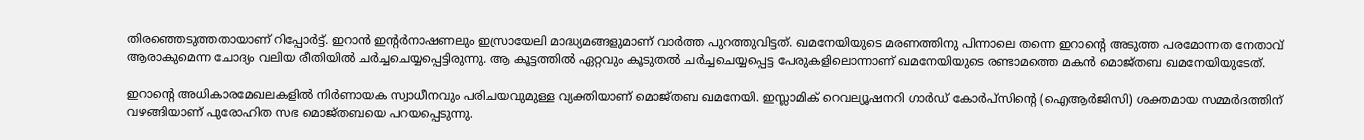തിരഞ്ഞെടുത്തതായാണ് റിപ്പോർട്ട്. ഇറാൻ ഇന്റർനാഷണലും ഇസ്രായേലി മാദ്ധ്യമങ്ങളുമാണ് വാർത്ത പുറത്തുവിട്ടത്. ഖമനേയിയുടെ മരണത്തിനു പിന്നാലെ തന്നെ ഇറാന്റെ അടുത്ത പരമോന്നത നേതാവ് ആരാകുമെന്ന ചോദ്യം വലിയ രീതിയിൽ ചർച്ചചെയ്യപ്പെട്ടിരുന്നു. ആ കൂട്ടത്തിൽ ഏറ്റവും കൂടുതൽ ചർച്ചചെയ്യപ്പെട്ട പേരുകളിലൊന്നാണ് ഖമനേയിയുടെ രണ്ടാമത്തെ മകൻ മൊജ്‌തബ ഖമനേയിയുടേത്.

ഇറാന്റെ അധികാരമേഖലകളിൽ നിർണായക സ്വാധീനവും പരിചയവുമുള്ള വ്യക്തിയാണ് മൊജ്‌തബ ഖമനേയി. ഇസ്ലാമിക് റെവല്യൂഷനറി ഗാർഡ് കോർപ്‌സിന്റെ (ഐആർ‌ജിസി) ശക്തമായ സമ്മർദത്തിന് വഴങ്ങിയാണ് പുരോഹിത സഭ മൊജ്‌തബയെ പറയപ്പെടുന്നു.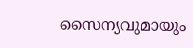സൈന്യവുമായും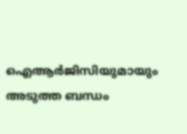ഐആർ‌ജിസിയുമായും അടുത്ത ബന്ധം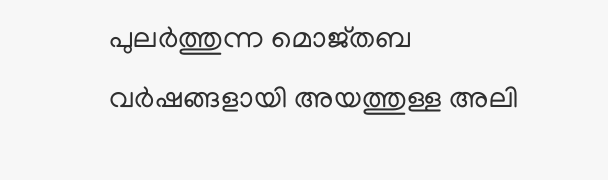പുലർത്തുന്ന മൊജ്‌തബ വർഷങ്ങളായി അയത്തുള്ള അലി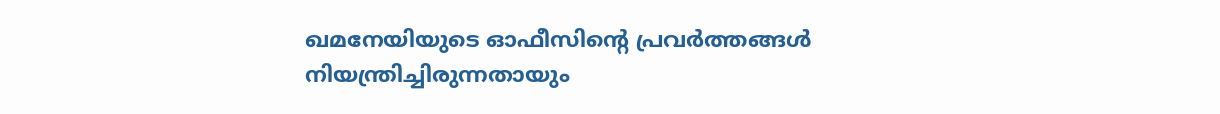ഖമനേയിയുടെ ഓഫീസിന്റെ പ്രവർത്തങ്ങൾ നിയന്ത്രിച്ചിരുന്നതായും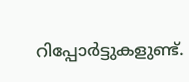റിപ്പോർട്ടുകളുണ്ട്.